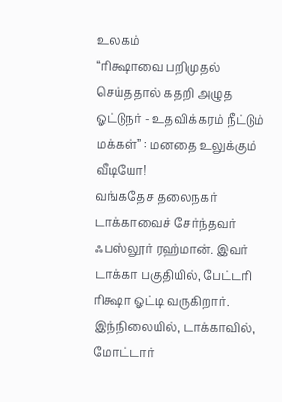உலகம்
“ரிக்ஷாவை பறிமுதல் செய்ததால் கதறி அழுத ஓட்டுநர் - உதவிக்கரம் நீட்டும் மக்கள்” : மனதை உலுக்கும் வீடியோ!
வங்கதேச தலைநகர் டாக்காவைச் சேர்ந்தவர் ஃபஸ்லூர் ரஹ்மான். இவர் டாக்கா பகுதியில், பேட்டரி ரிக்ஷா ஓட்டி வருகிறார். இந்நிலையில், டாக்காவில், மோட்டார்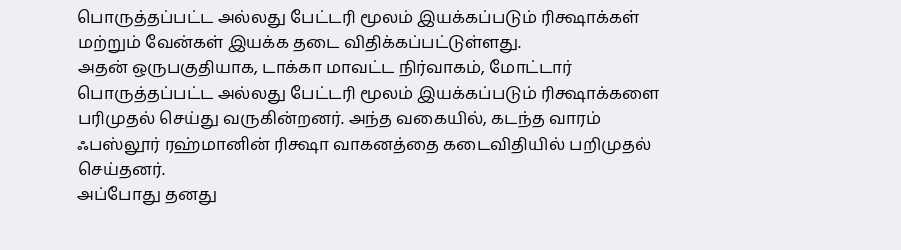பொருத்தப்பட்ட அல்லது பேட்டரி மூலம் இயக்கப்படும் ரிக்ஷாக்கள் மற்றும் வேன்கள் இயக்க தடை விதிக்கப்பட்டுள்ளது.
அதன் ஒருபகுதியாக, டாக்கா மாவட்ட நிர்வாகம், மோட்டார் பொருத்தப்பட்ட அல்லது பேட்டரி மூலம் இயக்கப்படும் ரிக்ஷாக்களை பரிமுதல் செய்து வருகின்றனர். அந்த வகையில், கடந்த வாரம் ஃபஸ்லூர் ரஹ்மானின் ரிக்ஷா வாகனத்தை கடைவிதியில் பறிமுதல் செய்தனர்.
அப்போது தனது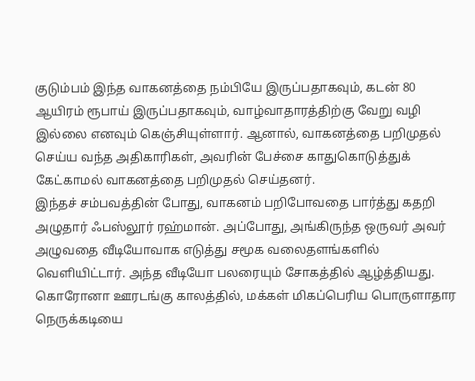குடும்பம் இந்த வாகனத்தை நம்பியே இருப்பதாகவும், கடன் 80 ஆயிரம் ரூபாய் இருப்பதாகவும், வாழ்வாதாரத்திற்கு வேறு வழி இல்லை எனவும் கெஞ்சியுள்ளார். ஆனால், வாகனத்தை பறிமுதல் செய்ய வந்த அதிகாரிகள், அவரின் பேச்சை காதுகொடுத்துக் கேட்காமல் வாகனத்தை பறிமுதல் செய்தனர்.
இந்தச் சம்பவத்தின் போது, வாகனம் பறிபோவதை பார்த்து கதறி அழுதார் ஃபஸ்லூர் ரஹ்மான். அப்போது, அங்கிருந்த ஒருவர் அவர் அழுவதை வீடியோவாக எடுத்து சமூக வலைதளங்களில் வெளியிட்டார். அந்த வீடியோ பலரையும் சோகத்தில் ஆழ்த்தியது.
கொரோனா ஊரடங்கு காலத்தில், மக்கள் மிகப்பெரிய பொருளாதார நெருக்கடியை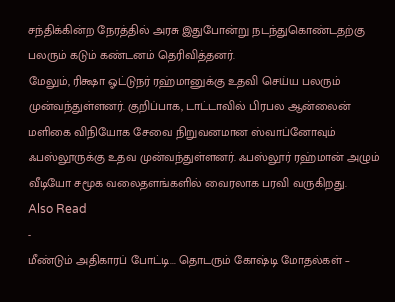சந்திக்கின்ற நேரத்தில் அரசு இதுபோன்று நடந்துகொண்டதற்கு பலரும் கடும் கண்டனம் தெரிவித்தனர்.
மேலும், ரிக்ஷா ஓட்டுநர் ரஹ்மானுக்கு உதவி செய்ய பலரும் முன்வந்துள்ளனர். குறிப்பாக, டாட்டாவில் பிரபல ஆன்லைன் மளிகை விநியோக சேவை நிறுவனமான ஸ்வாப்னோவும் ஃபஸ்லூருக்கு உதவ முன்வந்துள்ளனர். ஃபஸ்லூர் ரஹ்மான் அழும் வீடியோ சமூக வலைதளங்களில் வைரலாக பரவி வருகிறது.
Also Read
-
மீண்டும் அதிகாரப் போட்டி... தொடரும் கோஷ்டி மோதல்கள் –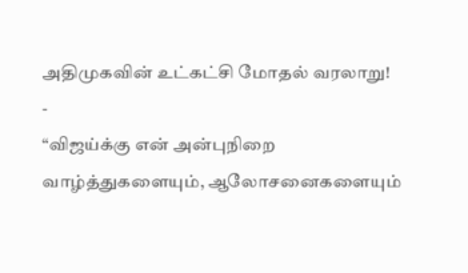அதிமுகவின் உட்கட்சி மோதல் வரலாறு!
-
“விஜய்க்கு என் அன்புநிறை வாழ்த்துகளையும், ஆலோசனைகளையும்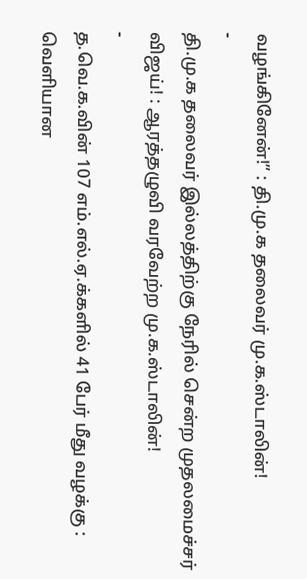வழங்கினேன்!” : தி.மு.க தலைவர் மு.க.ஸ்டாலின்!
-
தி.மு.க தலைவர் இல்லத்திற்கு நேரில் சென்ற முதலமைச்சர் விஜய்! : ஆரத்தழுவி வரவேற்ற மு.க.ஸ்டாலின்!
-
த.வெ.க.வின் 107 எம்.எல்.ஏ.க்களில் 41 பேர் மீது வழக்கு : வெளியான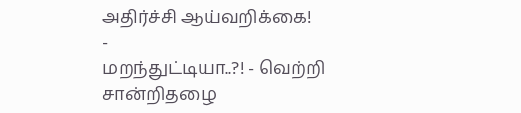அதிர்ச்சி ஆய்வறிக்கை!
-
மறந்துட்டியா..?! - வெற்றி சான்றிதழை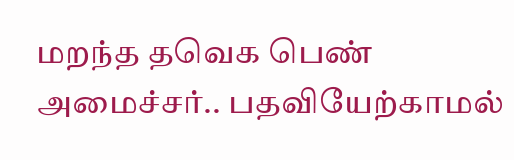மறந்த தவெக பெண் அமைச்சர்.. பதவியேற்காமல்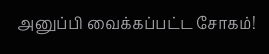அனுப்பி வைக்கப்பட்ட சோகம்!